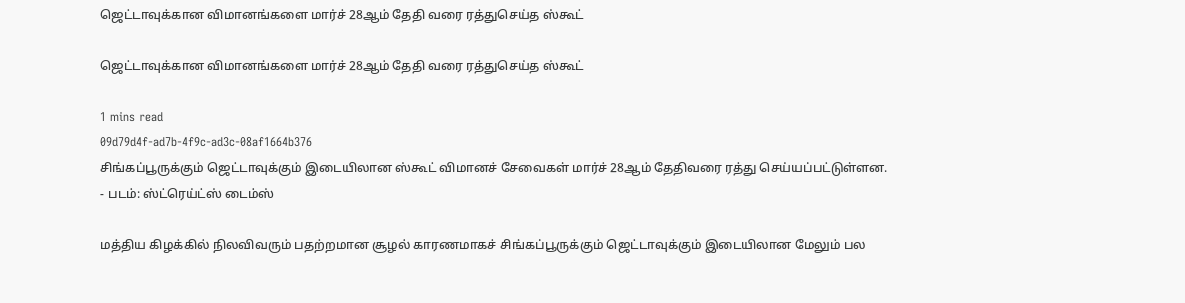ஜெட்டாவுக்கான விமானங்களை மார்ச் 28ஆம் தேதி வரை ரத்துசெய்த ஸ்கூட்

ஜெட்டாவுக்கான விமானங்களை மார்ச் 28ஆம் தேதி வரை ரத்துசெய்த ஸ்கூட்

1 mins read
09d79d4f-ad7b-4f9c-ad3c-08af1664b376
சிங்கப்பூருக்கும் ஜெட்டாவுக்கும் இடையிலான ஸ்கூட் விமானச் சேவைகள் மார்ச் 28ஆம் தேதிவரை ரத்து செய்யப்பட்டுள்ளன. - படம்: ஸ்ட்ரெய்ட்ஸ் டைம்ஸ்

மத்திய கிழக்கில் நிலவிவரும் பதற்றமான சூழல் காரணமாகச் சிங்கப்பூருக்கும் ஜெட்டாவுக்கும் இடையிலான மேலும் பல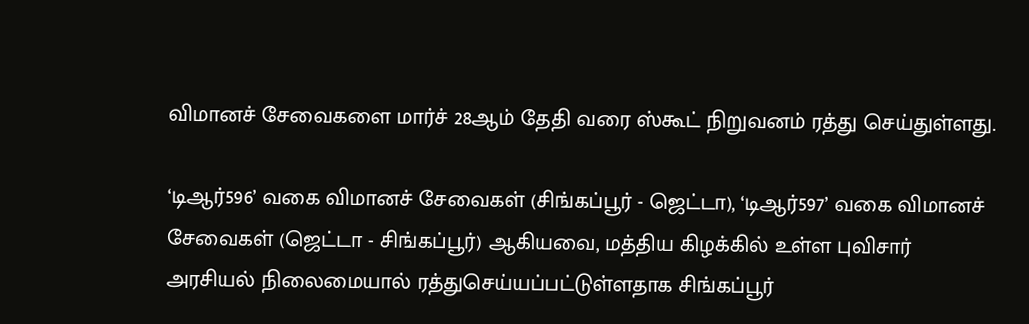விமானச் சேவைகளை மார்ச் 28ஆம் தேதி வரை ஸ்கூட் நிறுவனம் ரத்து செய்துள்ளது.

‘டிஆர்596’ வகை விமானச் சேவைகள் (சிங்கப்பூர் - ஜெட்டா), ‘டிஆர்597’ வகை விமானச் சேவைகள் (ஜெட்டா - சிங்கப்பூர்) ஆகியவை, மத்திய கிழக்கில் உள்ள புவிசார் அரசியல் நிலைமையால் ரத்துசெய்யப்பட்டுள்ளதாக சிங்கப்பூர்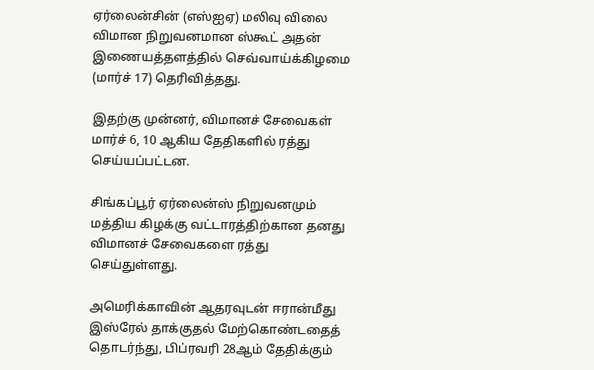ஏர்லைன்சின் (எஸ்ஐஏ) மலிவு விலை விமான நிறுவனமான ஸ்கூட் அதன் இணையத்தளத்தில் செவ்வாய்க்கிழமை (மார்ச் 17) தெரிவித்தது.

இதற்கு முன்னர், விமானச் சேவைகள் மார்ச் 6, 10 ஆகிய தேதிகளில் ரத்து செய்யப்பட்டன.

சிங்கப்பூர் ஏர்லைன்ஸ் நிறுவனமும் மத்திய கிழக்கு வட்டாரத்திற்கான தனது விமானச் சேவைகளை ரத்து செய்துள்ளது.

அமெரிக்காவின் ஆதரவுடன் ஈரான்மீது இஸ்ரேல் தாக்குதல் மேற்கொண்டதைத் தொடர்ந்து, பிப்ரவரி 28ஆம் தேதிக்கும்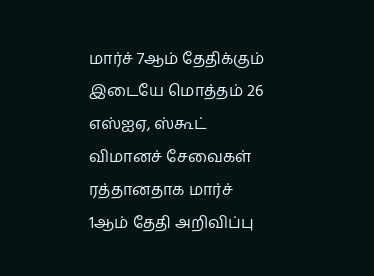மார்ச் 7ஆம் தேதிக்கும் இடையே மொத்தம் 26 எஸ்ஐஏ, ஸ்கூட் விமானச் சேவைகள் ரத்தானதாக மார்ச் 1ஆம் தேதி அறிவிப்பு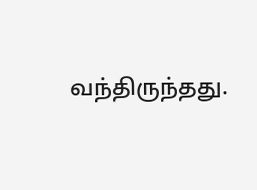வந்திருந்தது.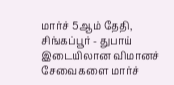மார்ச் 5ஆம் தேதி, சிங்கப்பூர் - துபாய் இடையிலான விமானச் சேவைகளை மார்ச்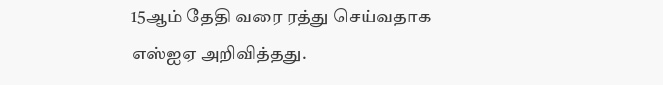15ஆம் தேதி வரை ரத்து செய்வதாக எஸ்ஐஏ அறிவித்தது.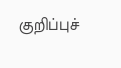குறிப்புச்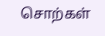சொற்கள்